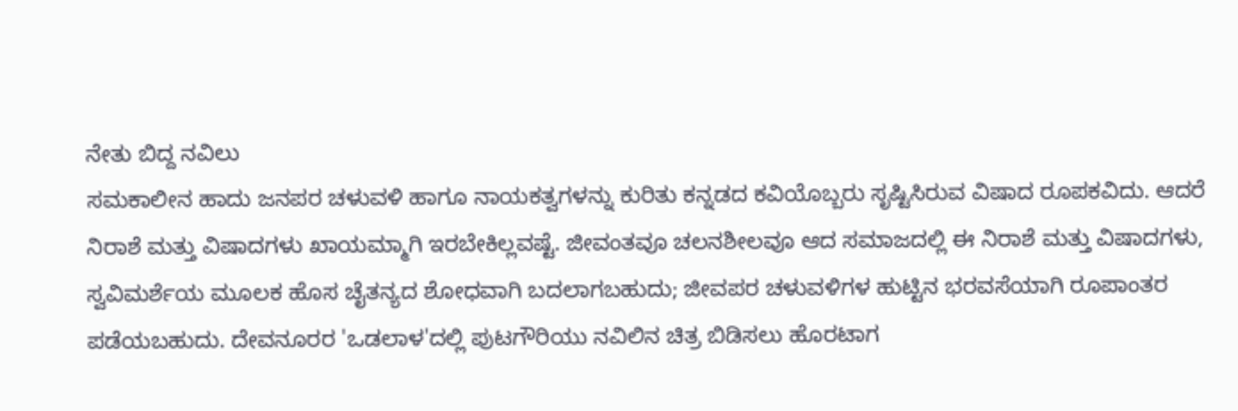ನೇತು ಬಿದ್ದ ನವಿಲು
ಸಮಕಾಲೀನ ಹಾದು ಜನಪರ ಚಳುವಳಿ ಹಾಗೂ ನಾಯಕತ್ವಗಳನ್ನು ಕುರಿತು ಕನ್ನಡದ ಕವಿಯೊಬ್ಬರು ಸೃಷ್ಟಿಸಿರುವ ವಿಷಾದ ರೂಪಕವಿದು. ಆದರೆ ನಿರಾಶೆ ಮತ್ತು ವಿಷಾದಗಳು ಖಾಯಮ್ಮಾಗಿ ಇರಬೇಕಿಲ್ಲವಷ್ಟೆ. ಜೀವಂತವೂ ಚಲನಶೀಲವೂ ಆದ ಸಮಾಜದಲ್ಲಿ ಈ ನಿರಾಶೆ ಮತ್ತು ವಿಷಾದಗಳು, ಸ್ವವಿಮರ್ಶೆಯ ಮೂಲಕ ಹೊಸ ಚೈತನ್ಯದ ಶೋಧವಾಗಿ ಬದಲಾಗಬಹುದು; ಜೀವಪರ ಚಳುವಳಿಗಳ ಹುಟ್ಟಿನ ಭರವಸೆಯಾಗಿ ರೂಪಾಂತರ ಪಡೆಯಬಹುದು. ದೇವನೂರರ 'ಒಡಲಾಳ'ದಲ್ಲಿ ಪುಟಗೌರಿಯು ನವಿಲಿನ ಚಿತ್ರ ಬಿಡಿಸಲು ಹೊರಟಾಗ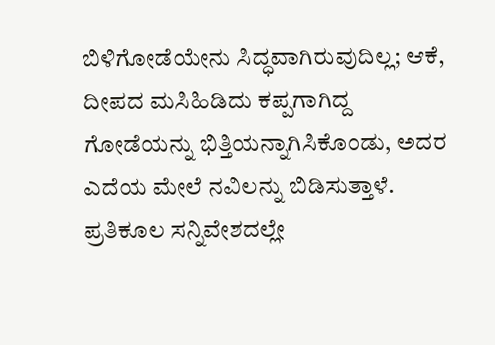ಬಿಳಿಗೋಡೆಯೇನು ಸಿದ್ಧವಾಗಿರುವುದಿಲ್ಲ; ಆಕೆ, ದೀಪದ ಮಸಿಹಿಡಿದು ಕಪ್ಪಗಾಗಿದ್ದ ಗೋಡೆಯನ್ನು ಭಿತ್ತಿಯನ್ನಾಗಿಸಿಕೊಂಡು, ಅದರ ಎದೆಯ ಮೇಲೆ ನವಿಲನ್ನು ಬಿಡಿಸುತ್ತಾಳೆ. ಪ್ರತಿಕೂಲ ಸನ್ನಿವೇಶದಲ್ಲೇ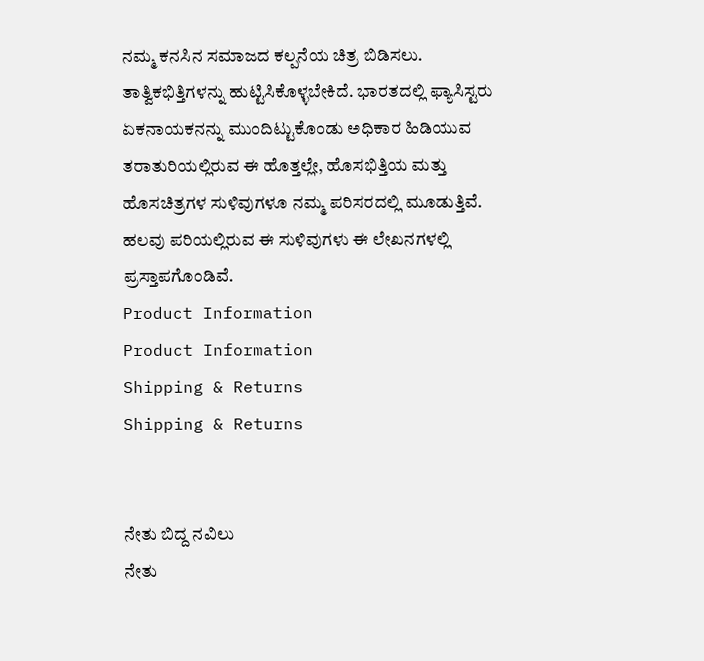ನಮ್ಮ ಕನಸಿನ ಸಮಾಜದ ಕಲ್ಪನೆಯ ಚಿತ್ರ ಬಿಡಿಸಲು. ತಾತ್ವಿಕಭಿತ್ತಿಗಳನ್ನು ಹುಟ್ಟಿಸಿಕೊಳ್ಳಬೇಕಿದೆ. ಭಾರತದಲ್ಲಿ ಫ್ಯಾಸಿಸ್ಟರು ಏಕನಾಯಕನನ್ನು ಮುಂದಿಟ್ಟುಕೊಂಡು ಅಧಿಕಾರ ಹಿಡಿಯುವ ತರಾತುರಿಯಲ್ಲಿರುವ ಈ ಹೊತ್ತಲ್ಲೇ, ಹೊಸಭಿತ್ತಿಯ ಮತ್ತು ಹೊಸಚಿತ್ರಗಳ ಸುಳಿವುಗಳೂ ನಮ್ಮ ಪರಿಸರದಲ್ಲಿ ಮೂಡುತ್ತಿವೆ. ಹಲವು ಪರಿಯಲ್ಲಿರುವ ಈ ಸುಳಿವುಗಳು ಈ ಲೇಖನಗಳಲ್ಲಿ ಪ್ರಸ್ತಾಪಗೊಂಡಿವೆ.
Product Information
Product Information
Shipping & Returns
Shipping & Returns


ನೇತು ಬಿದ್ದ ನವಿಲು
ನೇತು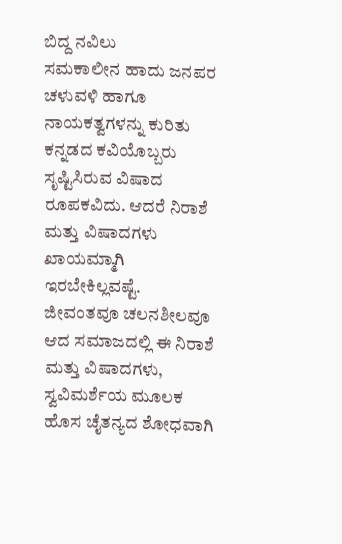ಬಿದ್ದ ನವಿಲು
ಸಮಕಾಲೀನ ಹಾದು ಜನಪರ ಚಳುವಳಿ ಹಾಗೂ ನಾಯಕತ್ವಗಳನ್ನು ಕುರಿತು ಕನ್ನಡದ ಕವಿಯೊಬ್ಬರು ಸೃಷ್ಟಿಸಿರುವ ವಿಷಾದ ರೂಪಕವಿದು. ಆದರೆ ನಿರಾಶೆ ಮತ್ತು ವಿಷಾದಗಳು ಖಾಯಮ್ಮಾಗಿ ಇರಬೇಕಿಲ್ಲವಷ್ಟೆ. ಜೀವಂತವೂ ಚಲನಶೀಲವೂ ಆದ ಸಮಾಜದಲ್ಲಿ ಈ ನಿರಾಶೆ ಮತ್ತು ವಿಷಾದಗಳು, ಸ್ವವಿಮರ್ಶೆಯ ಮೂಲಕ ಹೊಸ ಚೈತನ್ಯದ ಶೋಧವಾಗಿ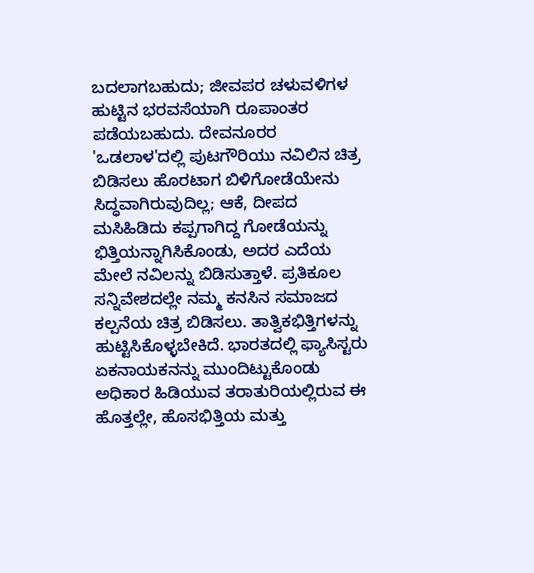ಬದಲಾಗಬಹುದು; ಜೀವಪರ ಚಳುವಳಿಗಳ ಹುಟ್ಟಿನ ಭರವಸೆಯಾಗಿ ರೂಪಾಂತರ ಪಡೆಯಬಹುದು. ದೇವನೂರರ 'ಒಡಲಾಳ'ದಲ್ಲಿ ಪುಟಗೌರಿಯು ನವಿಲಿನ ಚಿತ್ರ ಬಿಡಿಸಲು ಹೊರಟಾಗ ಬಿಳಿಗೋಡೆಯೇನು ಸಿದ್ಧವಾಗಿರುವುದಿಲ್ಲ; ಆಕೆ, ದೀಪದ ಮಸಿಹಿಡಿದು ಕಪ್ಪಗಾಗಿದ್ದ ಗೋಡೆಯನ್ನು ಭಿತ್ತಿಯನ್ನಾಗಿಸಿಕೊಂಡು, ಅದರ ಎದೆಯ ಮೇಲೆ ನವಿಲನ್ನು ಬಿಡಿಸುತ್ತಾಳೆ. ಪ್ರತಿಕೂಲ ಸನ್ನಿವೇಶದಲ್ಲೇ ನಮ್ಮ ಕನಸಿನ ಸಮಾಜದ ಕಲ್ಪನೆಯ ಚಿತ್ರ ಬಿಡಿಸಲು. ತಾತ್ವಿಕಭಿತ್ತಿಗಳನ್ನು ಹುಟ್ಟಿಸಿಕೊಳ್ಳಬೇಕಿದೆ. ಭಾರತದಲ್ಲಿ ಫ್ಯಾಸಿಸ್ಟರು ಏಕನಾಯಕನನ್ನು ಮುಂದಿಟ್ಟುಕೊಂಡು ಅಧಿಕಾರ ಹಿಡಿಯುವ ತರಾತುರಿಯಲ್ಲಿರುವ ಈ ಹೊತ್ತಲ್ಲೇ, ಹೊಸಭಿತ್ತಿಯ ಮತ್ತು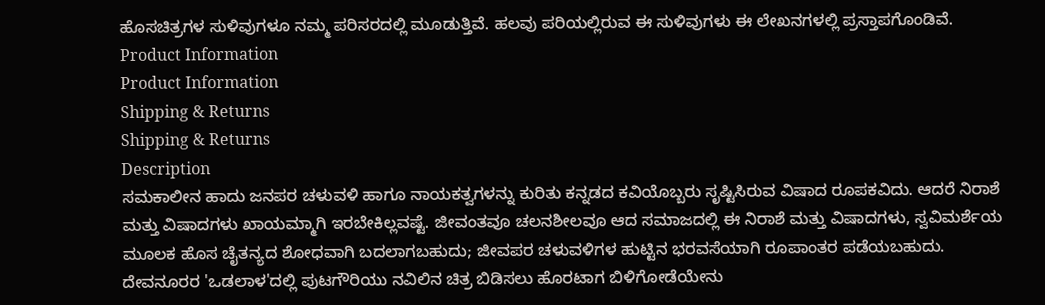ಹೊಸಚಿತ್ರಗಳ ಸುಳಿವುಗಳೂ ನಮ್ಮ ಪರಿಸರದಲ್ಲಿ ಮೂಡುತ್ತಿವೆ. ಹಲವು ಪರಿಯಲ್ಲಿರುವ ಈ ಸುಳಿವುಗಳು ಈ ಲೇಖನಗಳಲ್ಲಿ ಪ್ರಸ್ತಾಪಗೊಂಡಿವೆ.
Product Information
Product Information
Shipping & Returns
Shipping & Returns
Description
ಸಮಕಾಲೀನ ಹಾದು ಜನಪರ ಚಳುವಳಿ ಹಾಗೂ ನಾಯಕತ್ವಗಳನ್ನು ಕುರಿತು ಕನ್ನಡದ ಕವಿಯೊಬ್ಬರು ಸೃಷ್ಟಿಸಿರುವ ವಿಷಾದ ರೂಪಕವಿದು. ಆದರೆ ನಿರಾಶೆ ಮತ್ತು ವಿಷಾದಗಳು ಖಾಯಮ್ಮಾಗಿ ಇರಬೇಕಿಲ್ಲವಷ್ಟೆ. ಜೀವಂತವೂ ಚಲನಶೀಲವೂ ಆದ ಸಮಾಜದಲ್ಲಿ ಈ ನಿರಾಶೆ ಮತ್ತು ವಿಷಾದಗಳು, ಸ್ವವಿಮರ್ಶೆಯ ಮೂಲಕ ಹೊಸ ಚೈತನ್ಯದ ಶೋಧವಾಗಿ ಬದಲಾಗಬಹುದು; ಜೀವಪರ ಚಳುವಳಿಗಳ ಹುಟ್ಟಿನ ಭರವಸೆಯಾಗಿ ರೂಪಾಂತರ ಪಡೆಯಬಹುದು. ದೇವನೂರರ 'ಒಡಲಾಳ'ದಲ್ಲಿ ಪುಟಗೌರಿಯು ನವಿಲಿನ ಚಿತ್ರ ಬಿಡಿಸಲು ಹೊರಟಾಗ ಬಿಳಿಗೋಡೆಯೇನು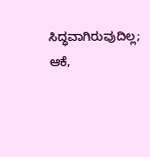ಸಿದ್ಧವಾಗಿರುವುದಿಲ್ಲ; ಆಕೆ,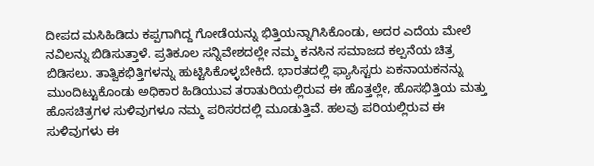ದೀಪದ ಮಸಿಹಿಡಿದು ಕಪ್ಪಗಾಗಿದ್ದ ಗೋಡೆಯನ್ನು ಭಿತ್ತಿಯನ್ನಾಗಿಸಿಕೊಂಡು, ಅದರ ಎದೆಯ ಮೇಲೆ ನವಿಲನ್ನು ಬಿಡಿಸುತ್ತಾಳೆ. ಪ್ರತಿಕೂಲ ಸನ್ನಿವೇಶದಲ್ಲೇ ನಮ್ಮ ಕನಸಿನ ಸಮಾಜದ ಕಲ್ಪನೆಯ ಚಿತ್ರ ಬಿಡಿಸಲು. ತಾತ್ವಿಕಭಿತ್ತಿಗಳನ್ನು ಹುಟ್ಟಿಸಿಕೊಳ್ಳಬೇಕಿದೆ. ಭಾರತದಲ್ಲಿ ಫ್ಯಾಸಿಸ್ಟರು ಏಕನಾಯಕನನ್ನು ಮುಂದಿಟ್ಟುಕೊಂಡು ಅಧಿಕಾರ ಹಿಡಿಯುವ ತರಾತುರಿಯಲ್ಲಿರುವ ಈ ಹೊತ್ತಲ್ಲೇ, ಹೊಸಭಿತ್ತಿಯ ಮತ್ತು ಹೊಸಚಿತ್ರಗಳ ಸುಳಿವುಗಳೂ ನಮ್ಮ ಪರಿಸರದಲ್ಲಿ ಮೂಡುತ್ತಿವೆ. ಹಲವು ಪರಿಯಲ್ಲಿರುವ ಈ ಸುಳಿವುಗಳು ಈ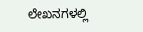ಲೇಖನಗಳಲ್ಲಿ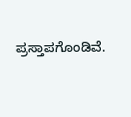ಪ್ರಸ್ತಾಪಗೊಂಡಿವೆ.